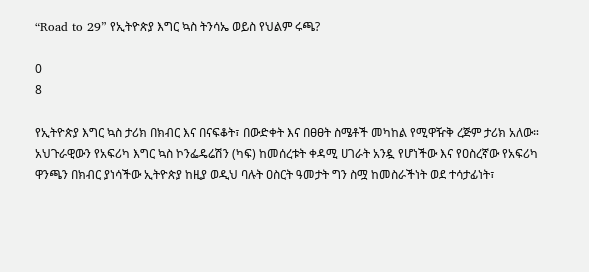“Road to 29” የኢትዮጵያ እግር ኳስ ትንሳኤ ወይስ የህልም ሩጫ?

0
8

የኢትዮጵያ እግር ኳስ ታሪክ በክብር እና በናፍቆት፣ በውድቀት እና በፀፀት ስሜቶች መካከል የሚዋዥቅ ረጅም ታሪክ አለው። አህጉራዊውን የአፍሪካ እግር ኳስ ኮንፌዴሬሽን (ካፍ) ከመሰረቱት ቀዳሚ ሀገራት አንዷ የሆነችው እና የዐስረኛው የአፍሪካ ዋንጫን በክብር ያነሳችው ኢትዮጵያ ከዚያ ወዲህ ባሉት ዐስርት ዓመታት ግን ስሟ ከመስራችነት ወደ ተሳታፊነት፣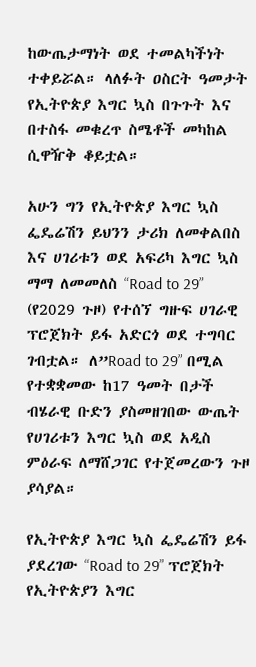ከውጤታማነት ወደ ተመልካችነት ተቀይሯል። ላለፉት ዐስርት ዓመታት የኢትዮጵያ እግር ኳስ በጉጉት እና በተስፋ መቁረጥ ስሜቶች መካከል ሲዋዥቅ ቆይቷል።

አሁን ግን የኢትዮጵያ እግር ኳስ ፌዴሬሽን ይህንን ታሪክ ለመቀልበስ እና ሀገሪቱን ወደ አፍሪካ እግር ኳስ ማማ ለመመለስ “Road to 29” (የ2029 ጉዞ) የተሰኘ ግዙፍ ሀገራዊ ፕሮጀክት ይፋ አድርጎ ወደ ተግባር ገብቷል። ለ”Road to 29” በሚል የተቋቋመው ከ17 ዓመት በታች ብሄራዊ ቡድን ያስመዘገበው ውጤት የሀገሪቱን እግር ኳስ ወደ አዲስ ምዕራፍ ለማሸጋገር የተጀመረውን ጉዞ ያሳያል።

የኢትዮጵያ እግር ኳስ ፌዴሬሽን ይፋ ያደረገው “Road to 29” ፕሮጀክት የኢትዮጵያን እግር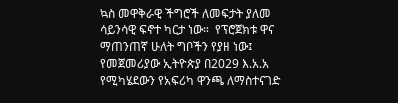ኳስ መዋቅራዊ ችግሮች ለመፍታት ያለመ ሳይንሳዊ ፍኖተ ካርታ ነው።  የፕሮጀክቱ ዋና ማጠንጠኛ ሁለት ግቦችን የያዘ ነው፤ የመጀመሪያው ኢትዮጵያ በ2029 እ.አ.አ የሚካሄደውን የአፍሪካ ዋንጫ ለማስተናገድ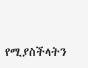የሚያስችላትን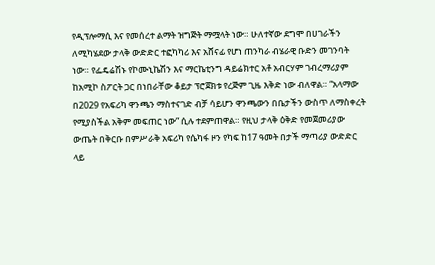የዲፕሎማሲ እና የመሰረተ ልማት ዝግጅት ማሟላት ነው። ሁለተኛው ደግሞ በሀገራችን ለሚካሄደው ታላቅ ውድድር ተፎካካሪ እና አሸናፊ የሆነ ጠንካራ ብሄራዊ ቡድን መገንባት ነው። የፌዴሬሽኑ የኮሙኒኬሽን እና ማርኬቲንግ ዳይሬክተር አቶ አብርሃም ገብረማሪያም ከአሚኮ ስፖርት ጋር በነበራቸው ቆይታ ፕሮጀክቱ የረጅም ጊዜ እቅድ ነው ብለዋል። “አላማው በ2029 የአፍሪካ ዋንጫን ማስተናገድ ብቻ ሳይሆን ዋንጫውን በቤታችን ውስጥ ለማስቀረት የሚያስችል አቅም መፍጠር ነው” ሲሉ ተደምጠዋል። የዚህ ታላቅ ዕቅድ የመጀመሪያው ውጤት በቅርቡ በምሥራቅ አፍሪካ የሴካፋ ዞን የካፍ ከ17 ዓመት በታች ማጣሪያ ውድድር ላይ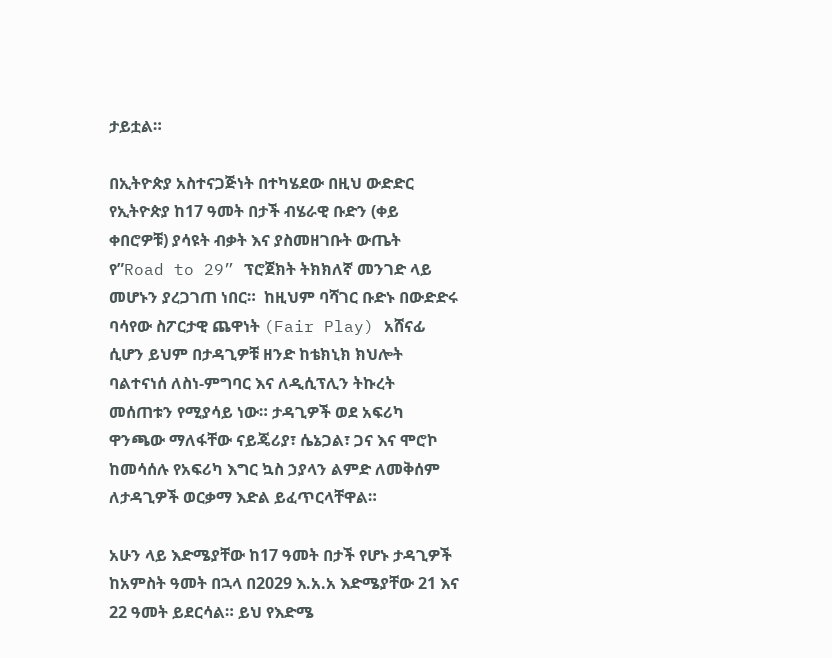ታይቷል።

በኢትዮጵያ አስተናጋጅነት በተካሄደው በዚህ ውድድር የኢትዮጵያ ከ17 ዓመት በታች ብሄራዊ ቡድን (ቀይ ቀበሮዎቹ) ያሳዩት ብቃት እና ያስመዘገቡት ውጤት የ”Road to 29” ፕሮጀክት ትክክለኛ መንገድ ላይ መሆኑን ያረጋገጠ ነበር።  ከዚህም ባሻገር ቡድኑ በውድድሩ ባሳየው ስፖርታዊ ጨዋነት (Fair Play) አሸናፊ ሲሆን ይህም በታዳጊዎቹ ዘንድ ከቴክኒክ ክህሎት ባልተናነሰ ለስነ-ምግባር እና ለዲሲፕሊን ትኩረት መሰጠቱን የሚያሳይ ነው። ታዳጊዎች ወደ አፍሪካ ዋንጫው ማለፋቸው ናይጄሪያ፣ ሴኔጋል፣ ጋና እና ሞሮኮ ከመሳሰሉ የአፍሪካ እግር ኳስ ኃያላን ልምድ ለመቅሰም ለታዳጊዎች ወርቃማ እድል ይፈጥርላቸዋል።

አሁን ላይ እድሜያቸው ከ17 ዓመት በታች የሆኑ ታዳጊዎች ከአምስት ዓመት በኋላ በ2029 እ.አ.አ እድሜያቸው 21 እና 22 ዓመት ይደርሳል። ይህ የእድሜ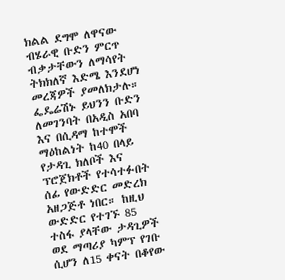ክልል ደግሞ ለዋናው ብሄራዊ ቡድን ምርጥ ብቃታቸውን ለማሳየት ትክክለኛ እድሜ እንደሆነ መረጃዎች ያመለክታሉ። ፌዴሬሽኑ ይህንን ቡድን ለመገንባት በአዲስ አበባ እና በሲዳማ ከተሞች ማዕከልነት ከ40 በላይ የታዳጊ ክለቦች እና ፕሮጀክቶች የተሳተፉበት ሰፊ የውድድር መድረክ አዘጋጅቶ ነበር። ከዚህ ውድድር የተገኙ 85 ተስፋ ያላቸው ታዳጊዎች ወደ ማጣሪያ ካምፕ የገቡ ሲሆን ለ15 ቀናት በቆየው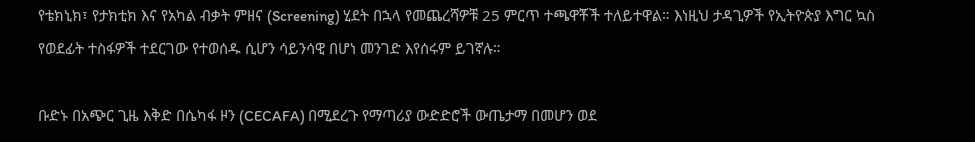የቴክኒክ፣ የታክቲክ እና የአካል ብቃት ምዘና (Screening) ሂደት በኋላ የመጨረሻዎቹ 25 ምርጥ ተጫዋቾች ተለይተዋል። እነዚህ ታዳጊዎች የኢትዮጵያ እግር ኳስ የወደፊት ተስፋዎች ተደርገው የተወሰዱ ሲሆን ሳይንሳዊ በሆነ መንገድ እየሰሩም ይገኛሉ።

ቡድኑ በአጭር ጊዜ እቅድ በሴካፋ ዞን (CECAFA) በሚደረጉ የማጣሪያ ውድድሮች ውጤታማ በመሆን ወደ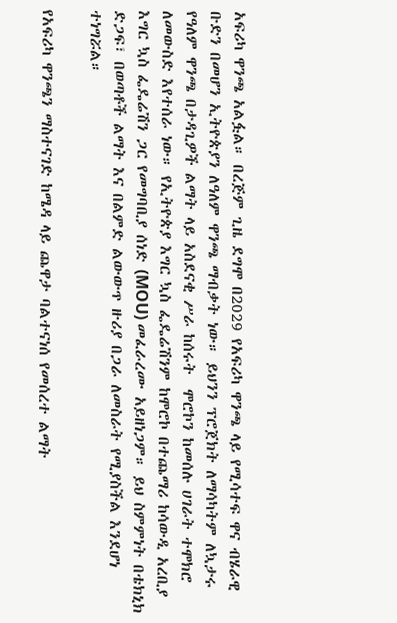አፍሪካ ዋንጫ አልፏል። በረጅም ጊዜ ደግሞ በ2029 የአፍሪካ ዋንጫ ላይ የሚሳተፍ ዋና ብሄራዊ ቡድን በመሆን ኢትዮጵያን ለዓለም ዋንጫ ማብቃት ነው። ይህንን ፕሮጀክት ለማሳካትም ለኳታሩ የዓለም ዋንጫ በታዳጊዎች ልማት ላይ አስደናቂ ሥራ ከሰሩት  ሞሮኮን ከመሰሉ ሀገራት ተሞክሮ ለመውስድ እየተሰራ ነው። የኢትዮጵያ እግር ኳስ ፌዴሬሽንም ከሞሮኮ በተጨማሪ ከሳውዲ አረቢያ እግር ኳስ ፌዴሬሽን ጋር የመግባቢያ ሰነድ (MOU) መፈራረሙ አይዘነጋም። ይህ ስምምነት በቴክኒክ ድጋፍ፣ በወጣቶች ልማት እና በልምድ ልውውጥ ዙሪያ በጋራ ለመስራት የሚያስችል እንደሆነ ተነግሯል።

የአፍሪካ ዋንጫን ማስተናገድ ከሜዳ ላይ ጨዋታ ባልተናነሰ የመሰረተ ልማት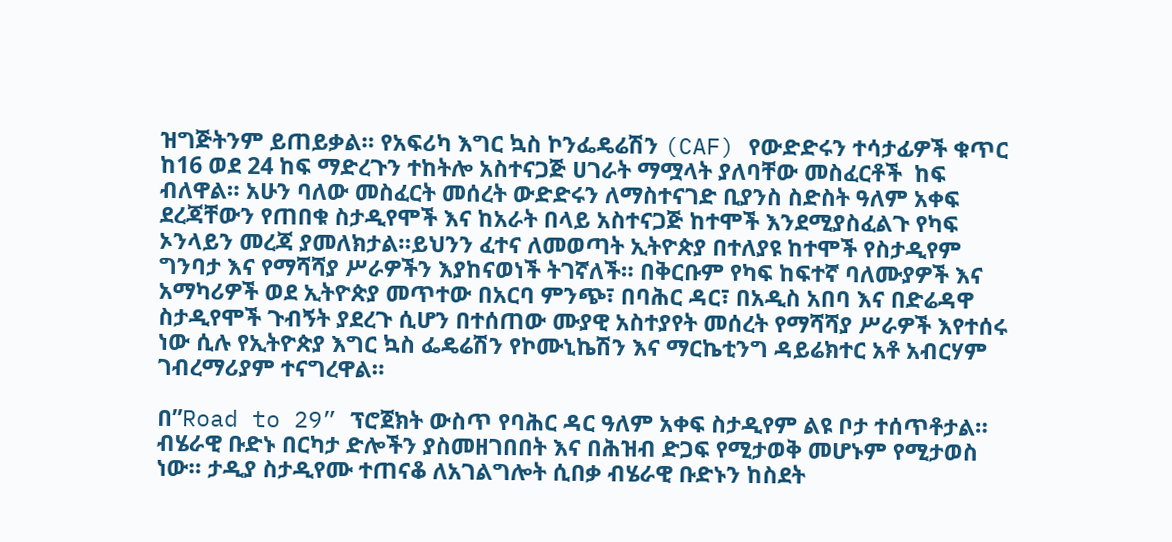ዝግጅትንም ይጠይቃል። የአፍሪካ እግር ኳስ ኮንፌዴሬሽን (CAF) የውድድሩን ተሳታፊዎች ቁጥር ከ16 ወደ 24 ከፍ ማድረጉን ተከትሎ አስተናጋጅ ሀገራት ማሟላት ያለባቸው መስፈርቶች  ከፍ ብለዋል። አሁን ባለው መስፈርት መሰረት ውድድሩን ለማስተናገድ ቢያንስ ስድስት ዓለም አቀፍ ደረጃቸውን የጠበቁ ስታዲየሞች እና ከአራት በላይ አስተናጋጅ ከተሞች እንደሚያስፈልጉ የካፍ ኦንላይን መረጃ ያመለክታል።ይህንን ፈተና ለመወጣት ኢትዮጵያ በተለያዩ ከተሞች የስታዲየም ግንባታ እና የማሻሻያ ሥራዎችን እያከናወነች ትገኛለች። በቅርቡም የካፍ ከፍተኛ ባለሙያዎች እና አማካሪዎች ወደ ኢትዮጵያ መጥተው በአርባ ምንጭ፣ በባሕር ዳር፣ በአዲስ አበባ እና በድሬዳዋ ስታዲየሞች ጉብኝት ያደረጉ ሲሆን በተሰጠው ሙያዊ አስተያየት መሰረት የማሻሻያ ሥራዎች እየተሰሩ ነው ሲሉ የኢትዮጵያ እግር ኳስ ፌዴሬሽን የኮሙኒኬሽን እና ማርኬቲንግ ዳይሬክተር አቶ አብርሃም ገብረማሪያም ተናግረዋል።

በ”Road to 29” ፕሮጀክት ውስጥ የባሕር ዳር ዓለም አቀፍ ስታዲየም ልዩ ቦታ ተሰጥቶታል። ብሄራዊ ቡድኑ በርካታ ድሎችን ያስመዘገበበት እና በሕዝብ ድጋፍ የሚታወቅ መሆኑም የሚታወስ ነው። ታዲያ ስታዲየሙ ተጠናቆ ለአገልግሎት ሲበቃ ብሄራዊ ቡድኑን ከስደት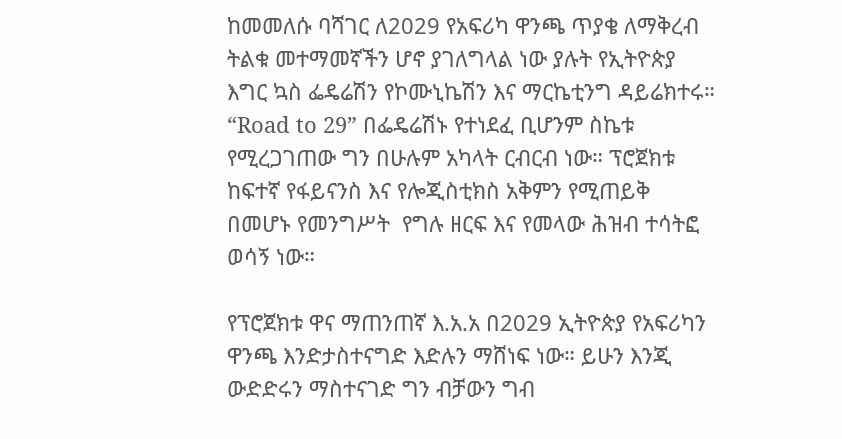ከመመለሱ ባሻገር ለ2029 የአፍሪካ ዋንጫ ጥያቄ ለማቅረብ ትልቁ መተማመኛችን ሆኖ ያገለግላል ነው ያሉት የኢትዮጵያ እግር ኳስ ፌዴሬሽን የኮሙኒኬሽን እና ማርኬቲንግ ዳይሬክተሩ። “Road to 29” በፌዴሬሽኑ የተነደፈ ቢሆንም ስኬቱ የሚረጋገጠው ግን በሁሉም አካላት ርብርብ ነው። ፕሮጀክቱ ከፍተኛ የፋይናንስ እና የሎጂስቲክስ አቅምን የሚጠይቅ በመሆኑ የመንግሥት  የግሉ ዘርፍ እና የመላው ሕዝብ ተሳትፎ ወሳኝ ነው።

የፕሮጀክቱ ዋና ማጠንጠኛ እ.አ.አ በ2029 ኢትዮጵያ የአፍሪካን ዋንጫ እንድታስተናግድ እድሉን ማሸነፍ ነው። ይሁን እንጂ ውድድሩን ማስተናገድ ግን ብቻውን ግብ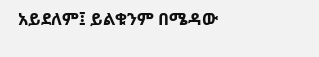አይደለም፤ ይልቁንም በሜዳው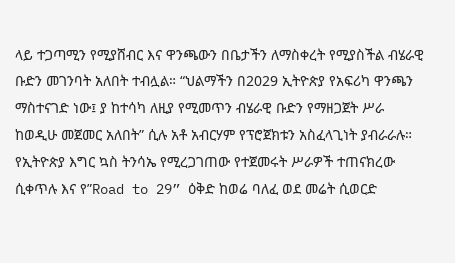ላይ ተጋጣሚን የሚያሸብር እና ዋንጫውን በቤታችን ለማስቀረት የሚያስችል ብሄራዊ ቡድን መገንባት አለበት ተብሏል። “ህልማችን በ2029 ኢትዮጵያ የአፍሪካ ዋንጫን ማስተናገድ ነው፤ ያ ከተሳካ ለዚያ የሚመጥን ብሄራዊ ቡድን የማዘጋጀት ሥራ ከወዲሁ መጀመር አለበት” ሲሉ አቶ አብርሃም የፕሮጀክቱን አስፈላጊነት ያብራራሉ። የኢትዮጵያ እግር ኳስ ትንሳኤ የሚረጋገጠው የተጀመሩት ሥራዎች ተጠናክረው ሲቀጥሉ እና የ”Road to 29” ዕቅድ ከወሬ ባለፈ ወደ መሬት ሲወርድ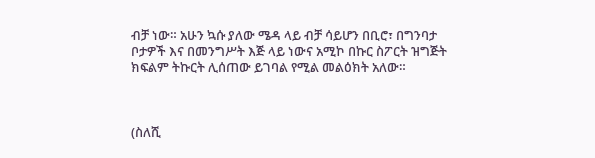ብቻ ነው። አሁን ኳሱ ያለው ሜዳ ላይ ብቻ ሳይሆን በቢሮ፣ በግንባታ ቦታዎች እና በመንግሥት እጅ ላይ ነውና አሚኮ በኩር ስፖርት ዝግጅት ክፍልም ትኩርት ሊሰጠው ይገባል የሚል መልዕክት አለው።



(ስለሺ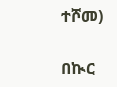ተሾመ)

በኲር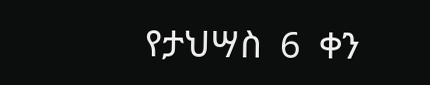የታህሣስ  6  ቀን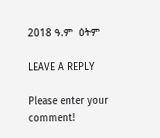2018 ዓ.ም  ዕትም

LEAVE A REPLY

Please enter your comment!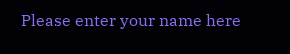Please enter your name here